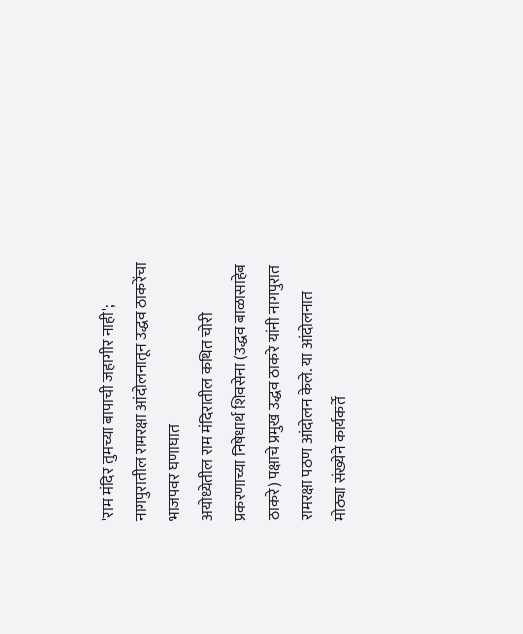'राम मंदिर तुमच्या बापाची जहागीर नाही'; नागपुरातील रामरक्षा आंदोलनातून उद्धव ठाकरेंचा भाजपवर घणाघात
अयोध्येतील राम मंदिरातील कथित चोरी प्रकरणाच्या निषेधार्थ शिवसेना (उद्धव बाळासाहेब ठाकरे) पक्षाचे प्रमुख उद्धव ठाकरे यांनी नागपुरात रामरक्षा पठण आंदोलन केले. या आंदोलनात मोठ्या संख्येने कार्यकर्ते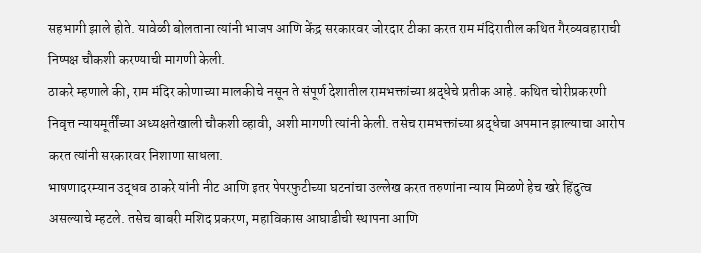सहभागी झाले होते. यावेळी बोलताना त्यांनी भाजप आणि केंद्र सरकारवर जोरदार टीका करत राम मंदिरातील कथित गैरव्यवहाराची निष्पक्ष चौकशी करण्याची मागणी केली.
ठाकरे म्हणाले की, राम मंदिर कोणाच्या मालकीचे नसून ते संपूर्ण देशातील रामभक्तांच्या श्रद्धेचे प्रतीक आहे. कथित चोरीप्रकरणी निवृत्त न्यायमूर्तींच्या अध्यक्षतेखाली चौकशी व्हावी, अशी मागणी त्यांनी केली. तसेच रामभक्तांच्या श्रद्धेचा अपमान झाल्याचा आरोप करत त्यांनी सरकारवर निशाणा साधला.
भाषणादरम्यान उद्धव ठाकरे यांनी नीट आणि इतर पेपरफुटीच्या घटनांचा उल्लेख करत तरुणांना न्याय मिळणे हेच खरे हिंदुत्व असल्याचे म्हटले. तसेच बाबरी मशिद प्रकरण, महाविकास आघाडीची स्थापना आणि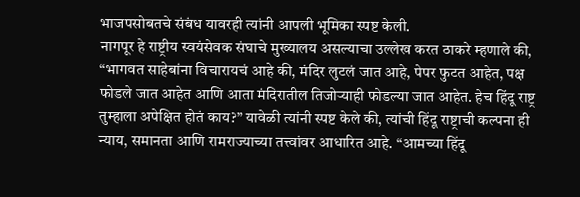भाजपसोबतचे संबंध यावरही त्यांनी आपली भूमिका स्पष्ट केली.
नागपूर हे राष्ट्रीय स्वयंसेवक संघाचे मुख्यालय असल्याचा उल्लेख करत ठाकरे म्हणाले की, “भागवत साहेबांना विचारायचं आहे की, मंदिर लुटलं जात आहे, पेपर फुटत आहेत, पक्ष फोडले जात आहेत आणि आता मंदिरातील तिजोऱ्याही फोडल्या जात आहेत. हेच हिंदू राष्ट्र तुम्हाला अपेक्षित होतं काय?” यावेळी त्यांनी स्पष्ट केले की, त्यांची हिंदू राष्ट्राची कल्पना ही न्याय, समानता आणि रामराज्याच्या तत्त्वांवर आधारित आहे. “आमच्या हिंदू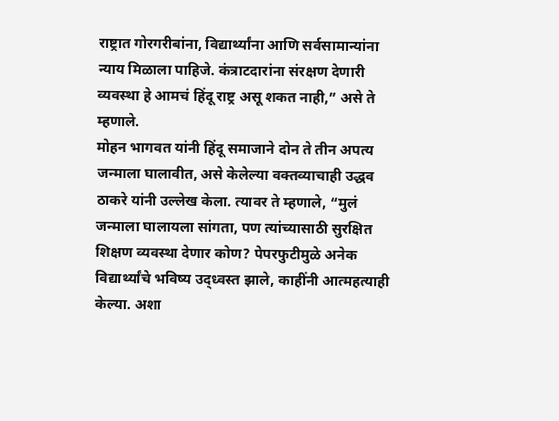राष्ट्रात गोरगरीबांना, विद्यार्थ्यांना आणि सर्वसामान्यांना न्याय मिळाला पाहिजे. कंत्राटदारांना संरक्षण देणारी व्यवस्था हे आमचं हिंदू राष्ट्र असू शकत नाही,” असे ते म्हणाले.
मोहन भागवत यांनी हिंदू समाजाने दोन ते तीन अपत्य जन्माला घालावीत, असे केलेल्या वक्तव्याचाही उद्धव ठाकरे यांनी उल्लेख केला. त्यावर ते म्हणाले, “मुलं जन्माला घालायला सांगता, पण त्यांच्यासाठी सुरक्षित शिक्षण व्यवस्था देणार कोण? पेपरफुटीमुळे अनेक विद्यार्थ्यांचे भविष्य उद्ध्वस्त झाले, काहींनी आत्महत्याही केल्या. अशा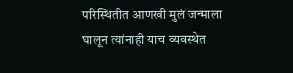परिस्थितीत आणखी मुलं जन्माला घालून त्यांनाही याच व्यवस्थेत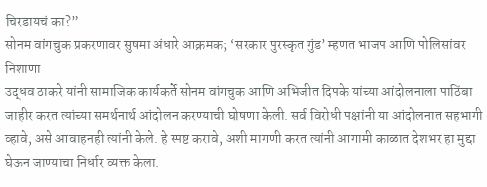चिरडायचं का?”
सोनम वांगचुक प्रकरणावर सुषमा अंधारे आक्रमक; ‘सरकार पुरस्कृत गुंड’ म्हणत भाजप आणि पोलिसांवर निशाणा
उद्धव ठाकरे यांनी सामाजिक कार्यकर्ते सोनम वांगचुक आणि अभिजीत दिपके यांच्या आंदोलनाला पाठिंबा जाहीर करत त्यांच्या समर्थनार्थ आंदोलन करण्याची घोषणा केली. सर्व विरोधी पक्षांनी या आंदोलनात सहभागी व्हावे, असे आवाहनही त्यांनी केले. हे स्पष्ट करावे, अशी मागणी करत त्यांनी आगामी काळात देशभर हा मुद्दा घेऊन जाण्याचा निर्धार व्यक्त केला.